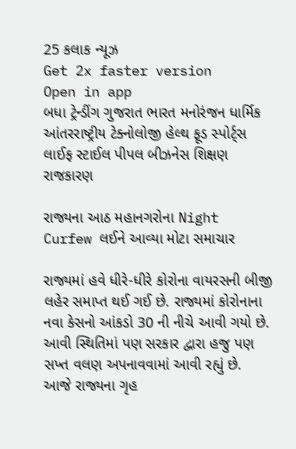25 કલાક ન્યૂઝ
Get 2x faster version
Open in app
બધા ટ્રેન્ડીંગ ગુજરાત ભારત મનોરંજન ધાર્મિક આંતરરાષ્ટ્રીય ટેક્નોલોજી હેલ્થ ફૂડ સ્પોર્ટ્સ લાઈફ સ્ટાઈલ પીપલ બીઝનેસ શિક્ષણ રાજકારણ

રાજ્યના આઠ મહાનગરોના Night Curfew લઈને આવ્યા મોટા સમાચાર

રાજ્યમાં હવે ધીરે-ધીરે કોરોના વાયરસની બીજી લહેર સમાપ્ત થઈ ગઈ છે. રાજ્યમાં કોરોનાના નવા કેસનો આંકડો 30 ની નીચે આવી ગયો છે. આવી સ્થિતિમાં પણ સરકાર દ્વારા હજુ પણ સખ્ત વલણ અપનાવવામાં આવી રહ્યું છે. આજે રાજ્યના ગૃહ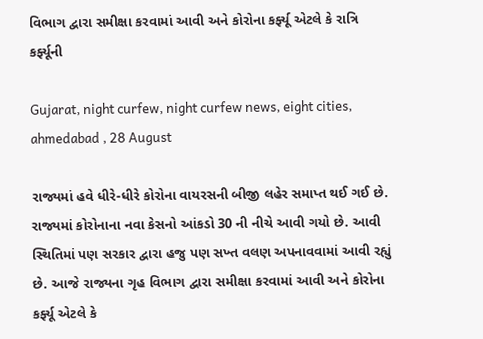વિભાગ દ્વારા સમીક્ષા કરવામાં આવી અને કોરોના કર્ફ્યૂ એટલે કે રાત્રિ કર્ફ્યૂની

Gujarat, night curfew, night curfew news, eight cities, ahmedabad , 28 August

રાજ્યમાં હવે ધીરે-ધીરે કોરોના વાયરસની બીજી લહેર સમાપ્ત થઈ ગઈ છે. રાજ્યમાં કોરોનાના નવા કેસનો આંકડો 30 ની નીચે આવી ગયો છે. આવી સ્થિતિમાં પણ સરકાર દ્વારા હજુ પણ સખ્ત વલણ અપનાવવામાં આવી રહ્યું છે. આજે રાજ્યના ગૃહ વિભાગ દ્વારા સમીક્ષા કરવામાં આવી અને કોરોના કર્ફ્યૂ એટલે કે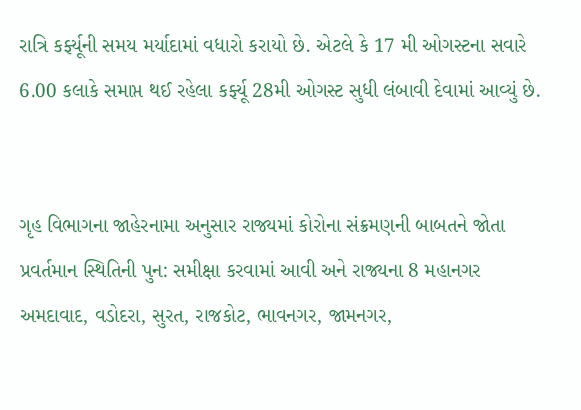રાત્રિ કર્ફ્યૂની સમય મર્યાદામાં વધારો કરાયો છે. એટલે કે 17 મી ઓગસ્ટના સવારે 6.00 કલાકે સમાપ્ત થઈ રહેલા કર્ફ્યૂ 28મી ઓગસ્ટ સુધી લંબાવી દેવામાં આવ્યું છે.


ગૃહ વિભાગના જાહેરનામા અનુસાર રાજ્યમાં કોરોના સંક્રમણની બાબતને જોતા પ્રવર્તમાન સ્થિતિની પુન: સમીક્ષા કરવામાં આવી અને રાજ્યના 8 મહાનગર અમદાવાદ, વડોદરા, સુરત, રાજકોટ, ભાવનગર, જામનગર,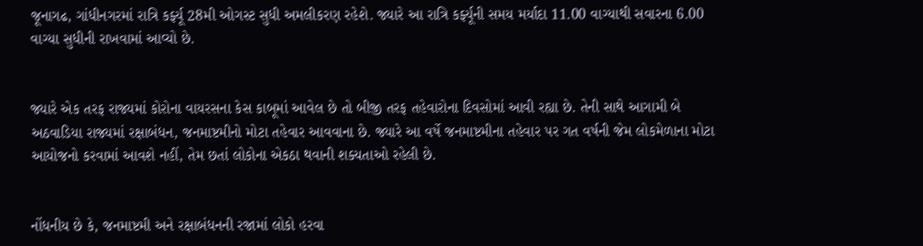જૂનાગઢ, ગાંધીનગરમાં રાત્રિ કર્ફ્યૂ 28મી ઓગસ્ટ સુધી અમલીકરણ રહેશે. જ્યારે આ રાત્રિ કર્ફ્યૂની સમય મર્યાદા 11.00 વાગ્યાથી સવારના 6.00 વાગ્યા સુધીની રાખવામાં આવ્યો છે.


જ્યારે એક તરફ રાજ્યમાં કોરોના વાયરસના કેસ કાબૂમાં આવેલ છે તો બીજી તરફ તહેવારોના દિવસોમાં આવી રહ્યા છે. તેની સાથે આગામી બે અઠવાડિયા રાજ્યમાં રક્ષાબંધન, જનમાષ્ટમીનો મોટા તહેવાર આવવાના છે. જ્યારે આ વર્ષે જનમાષ્ટમીના તહેવાર પર ગત વર્ષની જેમ લોકમેળાના મોટા આયોજનો કરવામાં આવશે નહીં, તેમ છતાં લોકોના એકઠા થવાની શક્યતાઓ રહેલી છે.


નોંધનીય છે કે, જનમાષ્ટમી અને રક્ષાબંધનની રજામાં લોકો હરવા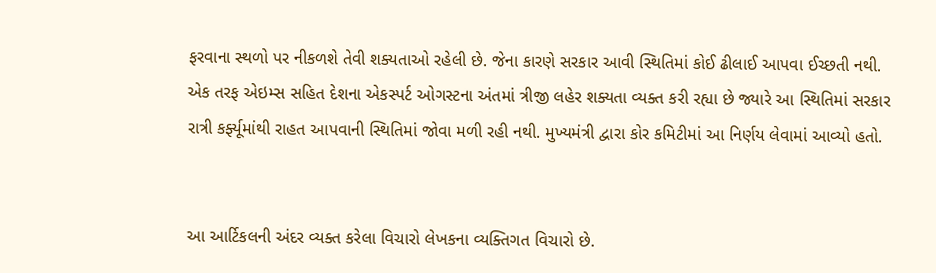ફરવાના સ્થળો પર નીકળશે તેવી શક્યતાઓ રહેલી છે. જેના કારણે સરકાર આવી સ્થિતિમાં કોઈ ઢીલાઈ આપવા ઈચ્છતી નથી. એક તરફ એઇમ્સ સહિત દેશના એકસ્પર્ટ ઓગસ્ટના અંતમાં ત્રીજી લહેર શક્યતા વ્યક્ત કરી રહ્યા છે જ્યારે આ સ્થિતિમાં સરકાર રાત્રી કર્ફ્યૂમાંથી રાહત આપવાની સ્થિતિમાં જોવા મળી રહી નથી. મુખ્યમંત્રી દ્વારા કોર કમિટીમાં આ નિર્ણય લેવામાં આવ્યો હતો.


આ આર્ટિકલની અંદર વ્યક્ત કરેલા વિચારો લેખકના વ્યક્તિગત વિચારો છે.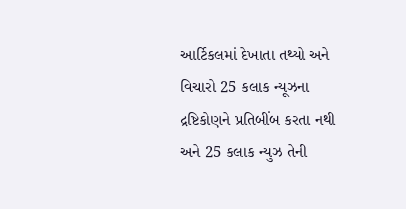આર્ટિકલમાં દેખાતા તથ્યો અને વિચારો 25 કલાક ન્યૂઝના દ્રષ્ટિકોણને પ્રતિબીંબ કરતા નથી અને 25 કલાક ન્યુઝ તેની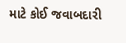માટે કોઈ જવાબદારી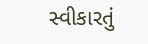સ્વીકારતું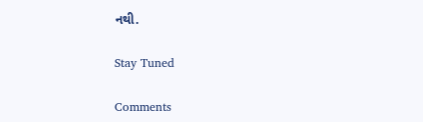નથી.

Stay Tuned

Comments